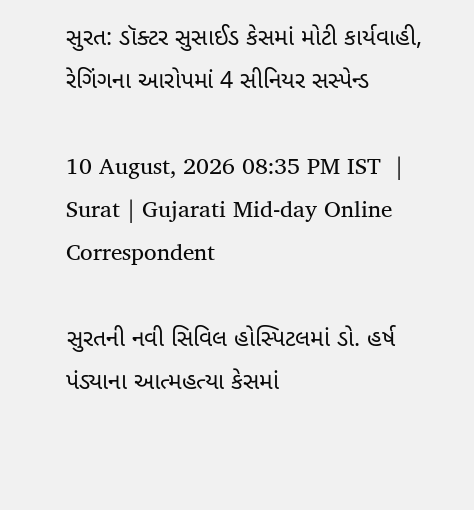સુરત: ડૉક્ટર સુસાઈડ કેસમાં મોટી કાર્યવાહી, રેગિંગના આરોપમાં 4 સીનિયર સસ્પેન્ડ

10 August, 2026 08:35 PM IST  |  Surat | Gujarati Mid-day Online Correspondent

સુરતની નવી સિવિલ હોસ્પિટલમાં ડો. હર્ષ પંડ્યાના આત્મહત્યા કેસમાં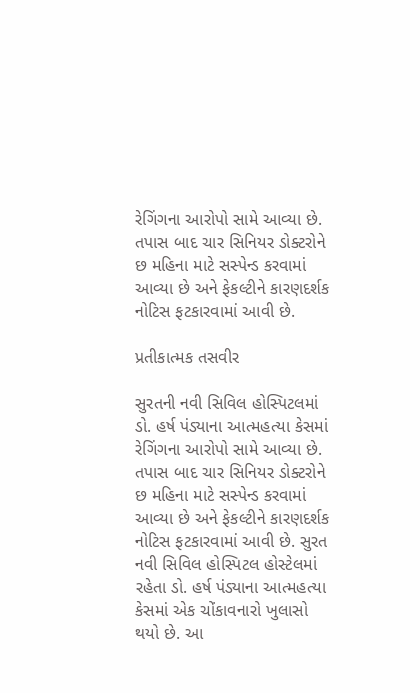રેગિંગના આરોપો સામે આવ્યા છે. તપાસ બાદ ચાર સિનિયર ડોક્ટરોને છ મહિના માટે સસ્પેન્ડ કરવામાં આવ્યા છે અને ફેકલ્ટીને કારણદર્શક નોટિસ ફટકારવામાં આવી છે.

પ્રતીકાત્મક તસવીર

સુરતની નવી સિવિલ હોસ્પિટલમાં ડો. હર્ષ પંડ્યાના આત્મહત્યા કેસમાં રેગિંગના આરોપો સામે આવ્યા છે. તપાસ બાદ ચાર સિનિયર ડોક્ટરોને છ મહિના માટે સસ્પેન્ડ કરવામાં આવ્યા છે અને ફેકલ્ટીને કારણદર્શક નોટિસ ફટકારવામાં આવી છે. સુરત નવી સિવિલ હોસ્પિટલ હોસ્ટેલમાં રહેતા ડો. હર્ષ પંડ્યાના આત્મહત્યા કેસમાં એક ચોંકાવનારો ખુલાસો થયો છે. આ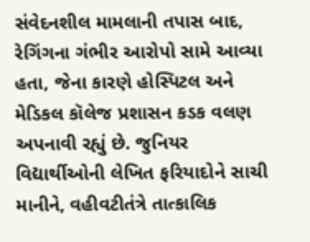સંવેદનશીલ મામલાની તપાસ બાદ, રેગિંગના ગંભીર આરોપો સામે આવ્યા હતા, જેના કારણે હોસ્પિટલ અને મેડિકલ કૉલેજ પ્રશાસન કડક વલણ અપનાવી રહ્યું છે. જુનિયર વિદ્યાર્થીઓની લેખિત ફરિયાદોને સાચી માનીને, વહીવટીતંત્રે તાત્કાલિક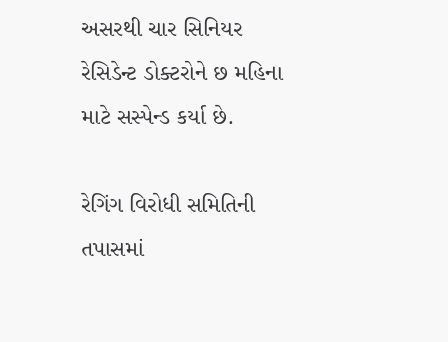અસરથી ચાર સિનિયર રેસિડેન્ટ ડોક્ટરોને છ મહિના માટે સસ્પેન્ડ કર્યા છે.

રેગિંગ વિરોધી સમિતિની તપાસમાં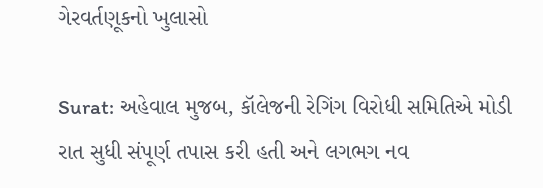ગેરવર્તણૂકનો ખુલાસો

Surat: અહેવાલ મુજબ, કૉલેજની રેગિંગ વિરોધી સમિતિએ મોડી રાત સુધી સંપૂર્ણ તપાસ કરી હતી અને લગભગ નવ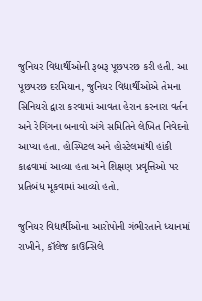જુનિયર વિદ્યાર્થીઓની રૂબરૂ પૂછપરછ કરી હતી. આ પૂછપરછ દરમિયાન, જુનિયર વિદ્યાર્થીઓએ તેમના સિનિયરો દ્વારા કરવામાં આવતા હેરાન કરનારા વર્તન અને રેગિંગના બનાવો અંગે સમિતિને લેખિત નિવેદનો આપ્યા હતા. હોસ્પિટલ અને હોસ્ટેલમાંથી હાંકી કાઢવામાં આવ્યા હતા અને શિક્ષણ પ્રવૃત્તિઓ પર પ્રતિબંધ મૂકવામાં આવ્યો હતો.

જુનિયર વિદ્યાર્થીઓના આરોપોની ગંભીરતાને ધ્યાનમાં રાખીને, કૉલેજ કાઉન્સિલે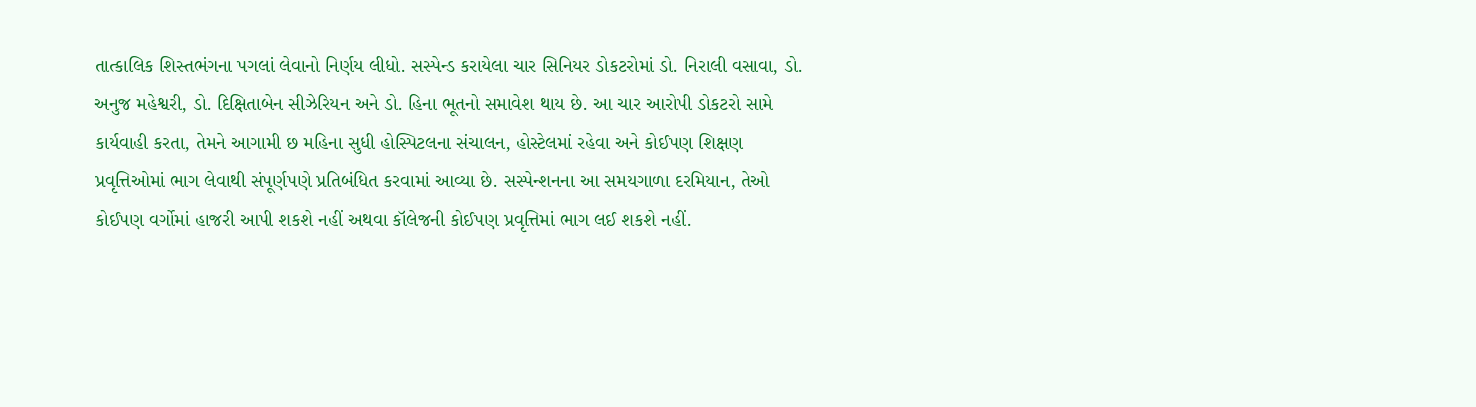તાત્કાલિક શિસ્તભંગના પગલાં લેવાનો નિર્ણય લીધો. સસ્પેન્ડ કરાયેલા ચાર સિનિયર ડોકટરોમાં ડો. નિરાલી વસાવા, ડો. અનુજ મહેશ્વરી, ડો. દિક્ષિતાબેન સીઝેરિયન અને ડો. હિના ભૂતનો સમાવેશ થાય છે. આ ચાર આરોપી ડોકટરો સામે કાર્યવાહી કરતા, તેમને આગામી છ મહિના સુધી હોસ્પિટલના સંચાલન, હોસ્ટેલમાં રહેવા અને કોઈપણ શિક્ષણ પ્રવૃત્તિઓમાં ભાગ લેવાથી સંપૂર્ણપણે પ્રતિબંધિત કરવામાં આવ્યા છે. સસ્પેન્શનના આ સમયગાળા દરમિયાન, તેઓ કોઈપણ વર્ગોમાં હાજરી આપી શકશે નહીં અથવા કૉલેજની કોઈપણ પ્રવૃત્તિમાં ભાગ લઈ શકશે નહીં.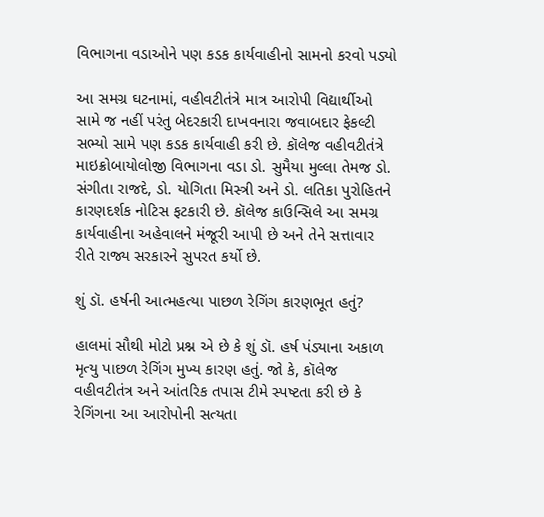વિભાગના વડાઓને પણ કડક કાર્યવાહીનો સામનો કરવો પડ્યો

આ સમગ્ર ઘટનામાં, વહીવટીતંત્રે માત્ર આરોપી વિદ્યાર્થીઓ સામે જ નહીં પરંતુ બેદરકારી દાખવનારા જવાબદાર ફેકલ્ટી સભ્યો સામે પણ કડક કાર્યવાહી કરી છે. કૉલેજ વહીવટીતંત્રે માઇક્રોબાયોલોજી વિભાગના વડા ડો. સુમૈયા મુલ્લા તેમજ ડો. સંગીતા રાજદે, ડો. યોગિતા મિસ્ત્રી અને ડો. લતિકા પુરોહિતને કારણદર્શક નોટિસ ફટકારી છે. કૉલેજ કાઉન્સિલે આ સમગ્ર કાર્યવાહીના અહેવાલને મંજૂરી આપી છે અને તેને સત્તાવાર રીતે રાજ્ય સરકારને સુપરત કર્યો છે.

શું ડૉ. હર્ષની આત્મહત્યા પાછળ રેગિંગ કારણભૂત હતું?

હાલમાં સૌથી મોટો પ્રશ્ન એ છે કે શું ડૉ. હર્ષ પંડ્યાના અકાળ મૃત્યુ પાછળ રેગિંગ મુખ્ય કારણ હતું. જો કે, કૉલેજ વહીવટીતંત્ર અને આંતરિક તપાસ ટીમે સ્પષ્ટતા કરી છે કે રેગિંગના આ આરોપોની સત્યતા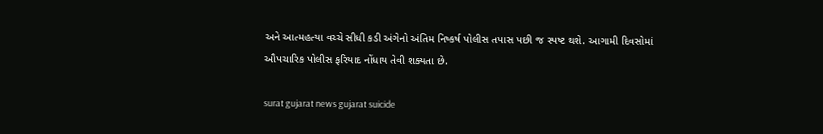અને આત્મહત્યા વચ્ચે સીધી કડી અંગેનો અંતિમ નિષ્કર્ષ પોલીસ તપાસ પછી જ સ્પષ્ટ થશે. આગામી દિવસોમાં ઔપચારિક પોલીસ ફરિયાદ નોંધાય તેવી શક્યતા છે.

surat gujarat news gujarat suicide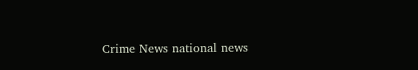Crime News national news